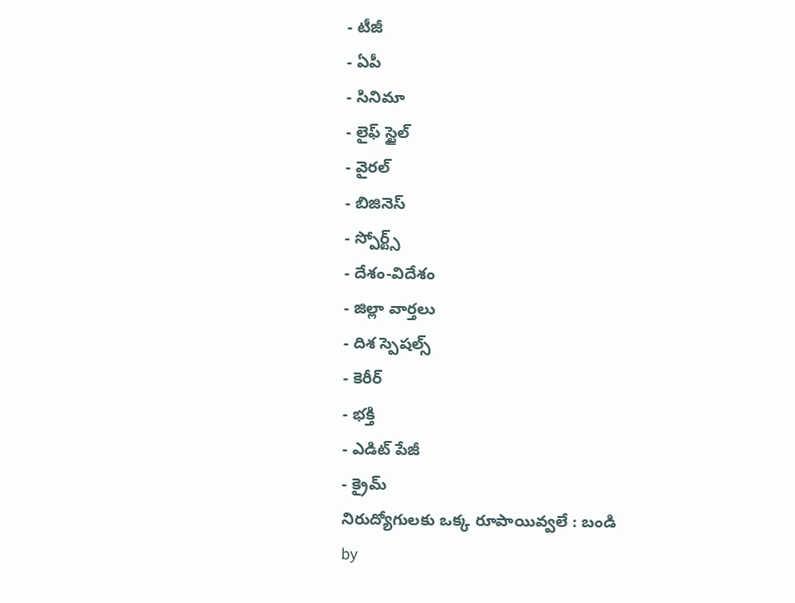- టీజీ
- ఏపీ
- సినిమా
- లైఫ్ స్టైల్
- వైరల్
- బిజినెస్
- స్పోర్ట్స్
- దేశం-విదేశం
- జిల్లా వార్తలు
- దిశ స్పెషల్స్
- కెరీర్
- భక్తి
- ఎడిట్ పేజీ
- క్రైమ్
నిరుద్యోగులకు ఒక్క రూపాయివ్వలే : బండి
by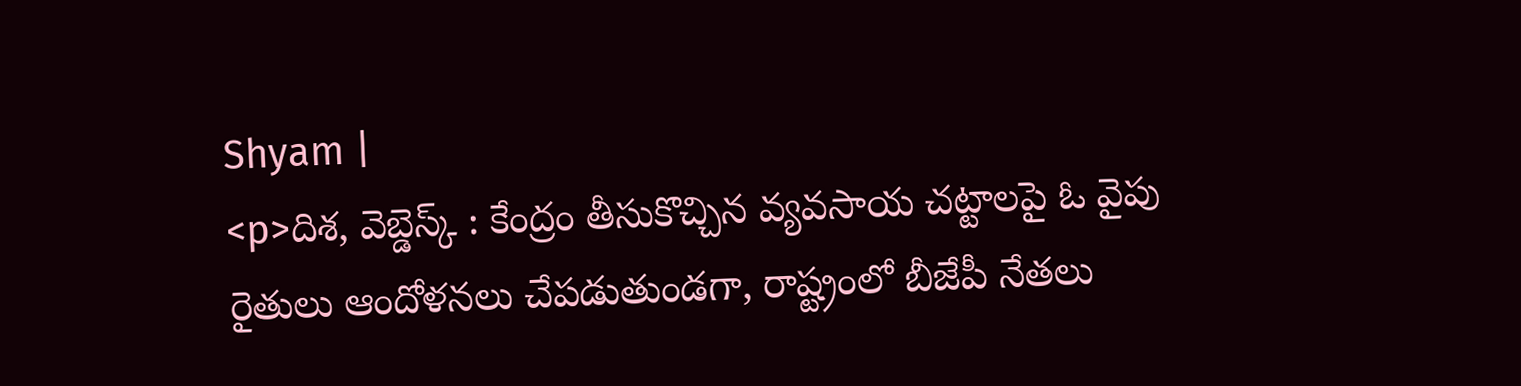Shyam |
<p>దిశ, వెబ్డెస్క్ : కేంద్రం తీసుకొచ్చిన వ్యవసాయ చట్టాలపై ఓ వైపు రైతులు ఆందోళనలు చేపడుతుండగా, రాష్ట్రంలో బీజేపీ నేతలు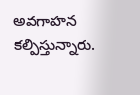అవగాహన కల్పిస్తున్నారు.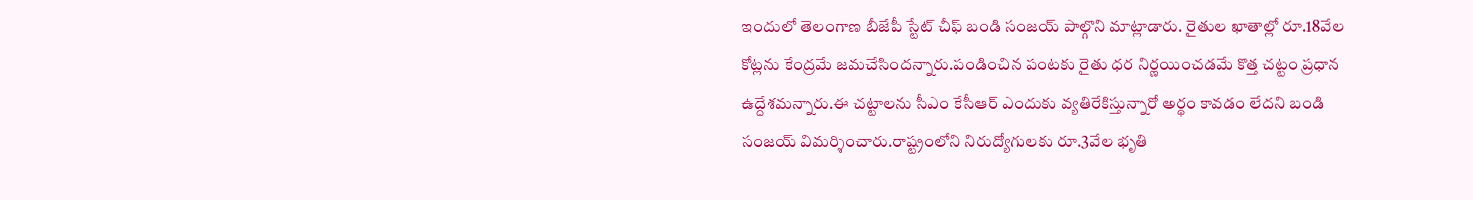ఇందులో తెలంగాణ బీజేపీ స్టేట్ చీఫ్ బండి సంజయ్ పాల్గొని మాట్లాడారు. రైతుల ఖాతాల్లో రూ.18వేల కోట్లను కేంద్రమే జమచేసిందన్నారు.పండించిన పంటకు రైతు ధర నిర్ణయించడమే కొత్త చట్టం ప్రధాన ఉద్దేశమన్నారు.ఈ చట్టాలను సీఎం కేసీఆర్ ఎందుకు వ్యతిరేకిస్తున్నారో అర్థం కావడం లేదని బండి సంజయ్ విమర్శించారు.రాష్ట్రంలోని నిరుద్యోగులకు రూ.3వేల భృతి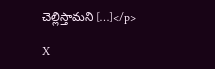చెల్లిస్తామని […]</p>

X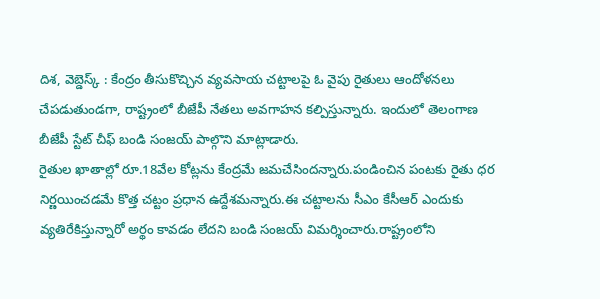దిశ, వెబ్డెస్క్ : కేంద్రం తీసుకొచ్చిన వ్యవసాయ చట్టాలపై ఓ వైపు రైతులు ఆందోళనలు చేపడుతుండగా, రాష్ట్రంలో బీజేపీ నేతలు అవగాహన కల్పిస్తున్నారు. ఇందులో తెలంగాణ బీజేపీ స్టేట్ చీఫ్ బండి సంజయ్ పాల్గొని మాట్లాడారు.
రైతుల ఖాతాల్లో రూ.18వేల కోట్లను కేంద్రమే జమచేసిందన్నారు.పండించిన పంటకు రైతు ధర నిర్ణయించడమే కొత్త చట్టం ప్రధాన ఉద్దేశమన్నారు.ఈ చట్టాలను సీఎం కేసీఆర్ ఎందుకు వ్యతిరేకిస్తున్నారో అర్థం కావడం లేదని బండి సంజయ్ విమర్శించారు.రాష్ట్రంలోని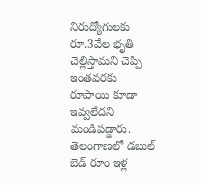నిరుద్యోగులకు రూ.3వేల భృతి చెల్లిస్తామని చెప్పి ఇంతవరకు రూపాయి కూడా ఇవ్వలేదని మండిపడ్డారు. తెలంగాణలో డబుల్ బెడ్ రూం ఇళ్ల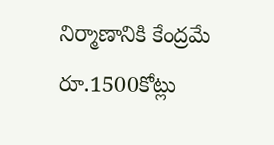నిర్మాణానికి కేంద్రమే రూ.1500కోట్లు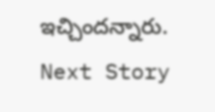ఇచ్చిందన్నారు.
Next Story